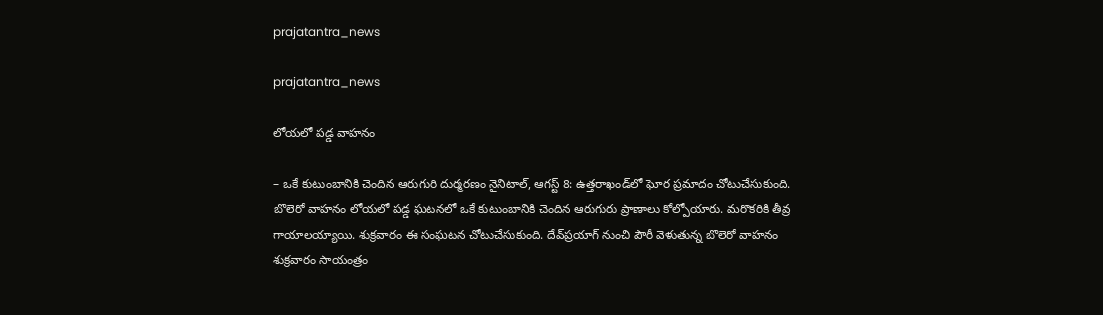prajatantra_news

prajatantra_news

లోయలో పడ్డ వాహనం

– ఒకే కుటుంబానికి చెందిన ఆరుగురి దుర్మరణం నైనిటాల్‌, ఆగస్ట్ 8: ఉత్తరాఖండ్‌లో ఘోర ప్రమాదం చోటుచేసుకుంది. బొలెరో వాహనం లోయలో పడ్డ ఘటనలో ఒకే కుటుంబానికి చెందిన ఆరుగురు ప్రాణాలు కోల్పోయారు. మరొకరికి తీవ్ర గాయాలయ్యాయి. శుక్రవారం ఈ సంఘటన చోటుచేసుకుంది. దేవ్‌‌ప్రయాగ్‌ ‌నుంచి పౌరీ వెళుతున్న బొలెరో వాహనం శుక్రవారం సాయంత్రం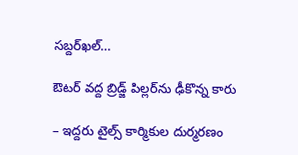సబ్దర్‌ఖల్‌…

ఔటర్‌ ‌వద్ద బ్రిడ్జ్ పిల్లర్‌ను ఢీకొన్న కారు

– ఇద్దరు టైల్స్ ‌కార్మికుల దుర్మరణం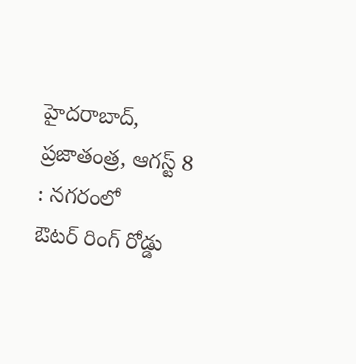హైదరాబాద్‌, ప్రజాతంత్ర, ఆగస్ట్ 8 : నగరంలో ఔటర్‌ ‌రింగ్‌ ‌రోడ్డు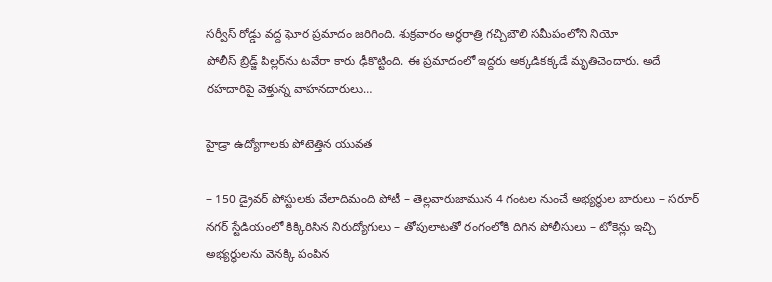సర్వీస్‌ ‌రోడ్డు వద్ద ఘోర ప్రమాదం జరిగింది. శుక్రవారం అర్ధరాత్రి గచ్చిబౌలి సమీపంలోని నియో పోలీస్‌ ‌బ్రిడ్జ్ ‌పిల్లర్‌ను టవేరా కారు ఢీకొట్టింది. ఈ ప్రమాదంలో ఇద్దరు అక్కడికక్కడే మృతిచెందారు. అదే రహదారిపై వెళ్తున్న వాహనదారులు…

హైడ్రా ఉద్యోగాల‌కు పోటెత్తిన యువత

– 150 డ్రైవర్ పోస్టులకు వేలాదిమంది పోటీ – తెల్లవారుజామున 4 గంటల నుంచే అభ్యర్థుల బారులు – సరూర్ నగర్ స్టేడియంలో కిక్కిరిసిన నిరుద్యోగులు – తోపులాటతో రంగంలోకి దిగిన పోలీసులు – టోకెన్లు ఇచ్చి అభ్యర్థులను వెనక్కి పంపిన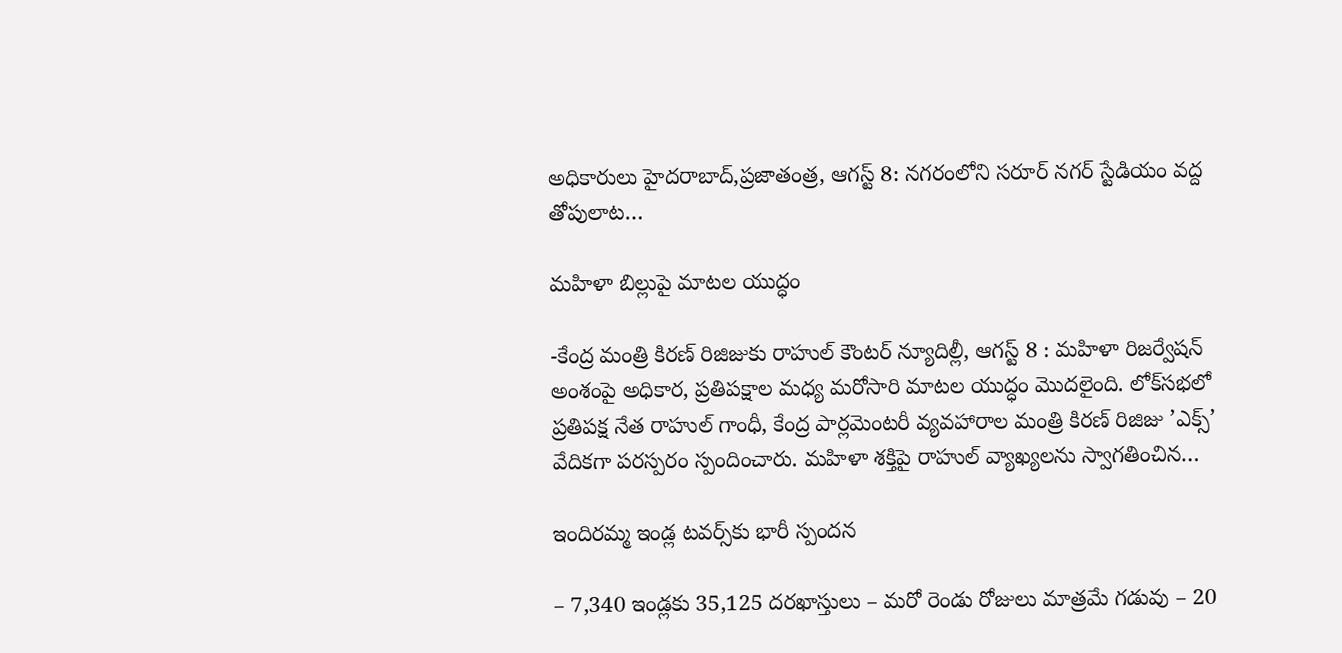అధికారులు హైదరాబాద్,ప్రజాతంత్ర, ఆగస్ట్ 8: నగరంలోని సరూర్ నగర్ స్టేడియం వద్ద తోపులాట…

మహిళా బిల్లుపై మాటల యుద్ధం

-కేంద్ర మంత్రి కిరణ్‌ ‌రిజిజుకు రాహుల్‌ ‌కౌంటర్‌ ‌న్యూదిల్లీ, ఆగస్ట్ 8 : మహిళా రిజర్వేషన్‌ అం‌శంపై అధికార, ప్రతిపక్షాల మధ్య మరోసారి మాటల యుద్ధం మొదలైంది. లోక్‌సభలో ప్రతిపక్ష నేత రాహుల్‌ ‌గాంధీ, కేంద్ర పార్లమెంటరీ వ్యవహారాల మంత్రి కిరణ్‌ ‌రిజిజు ’ఎక్స్’ వేదికగా పరస్పరం స్పందించారు. మహిళా శక్తిపై రాహుల్‌ ‌వ్యాఖ్యలను స్వాగతించిన…

ఇందిరమ్మ ఇండ్ల టవర్స్‌కు భారీ స్పందన

– 7,340 ఇండ్లకు 35,125 దరఖాస్తులు – మరో రెండు రోజులు మాత్రమే గడువు – 20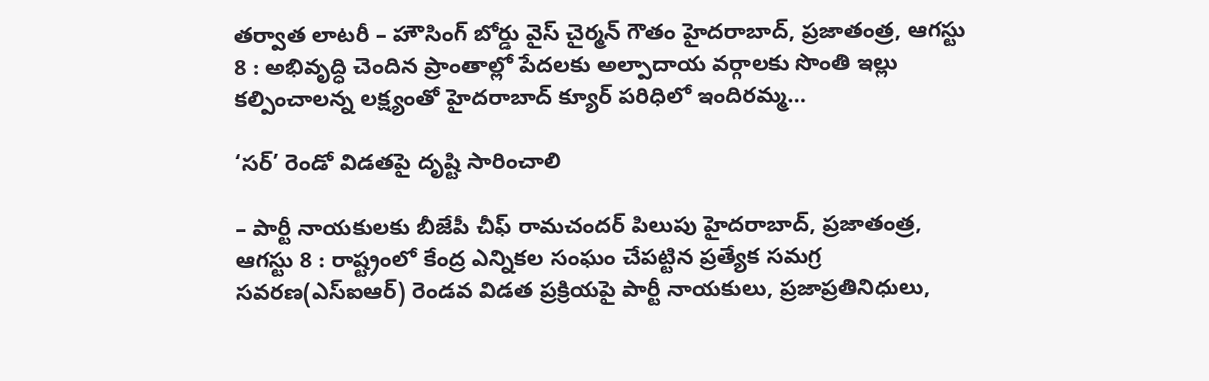తర్వాత లాటరీ – హౌసింగ్ బోర్డు వైస్ చైర్మన్ గౌతం హైదరాబాద్, ప్రజాతంత్ర, ఆగస్టు 8 : అభివృద్ధి చెందిన ప్రాంతాల్లో పేదలకు అల్పాదాయ వర్గాలకు సొంతి ఇల్లు కల్పించాలన్న లక్ష్యంతో హైదరాబాద్ క్యూర్ పరిధిలో ఇందిరమ్మ…

‘సర్’ రెండో విడతపై దృష్టి సారించాలి

– పార్టీ నాయకులకు బీజేపీ చీఫ్ రామచందర్ పిలుపు హైదరాబాద్, ప్రజాతంత్ర, ఆగస్టు 8 : రాష్ట్రంలో కేంద్ర ఎన్నికల సంఘం చేపట్టిన ప్రత్యేక సమగ్ర సవరణ(ఎస్‌ఐఆర్) రెండవ విడత ప్రక్రియపై పార్టీ నాయకులు, ప్రజాప్రతినిధులు,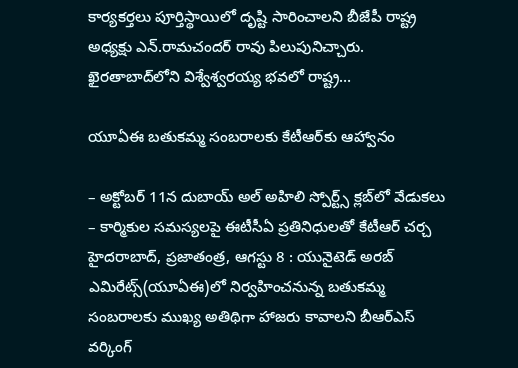కార్యకర్తలు పూర్తిస్థాయిలో దృష్టి సారించాలని బీజేపీ రాష్ట్ర అధ్యక్షు ఎన్.రామచందర్ రావు పిలుపునిచ్చారు. ఖైరతాబాద్‌లోని విశ్వేశ్వరయ్య భవలో రాష్ట్ర…

యూఏఈ బతుకమ్మ సంబరాలకు కేటీఆర్‌కు ఆహ్వానం

– అక్టోబర్ 11న దుబాయ్ అల్ అహిలి స్పోర్ట్స్ క్లబ్‌లో వేడుకలు – కార్మికుల సమస్యలపై ఈటీసీఏ ప్రతినిధులతో కేటీఆర్ చర్చ హైదరాబాద్, ప్రజాతంత్ర, ఆగస్టు 8 : యునైటెడ్ అరబ్ ఎమిరేట్స్(యూఏఈ)లో నిర్వహించనున్న బతుకమ్మ సంబరాలకు ముఖ్య అతిథిగా హాజరు కావాలని బీఆర్‌ఎస్ వర్కింగ్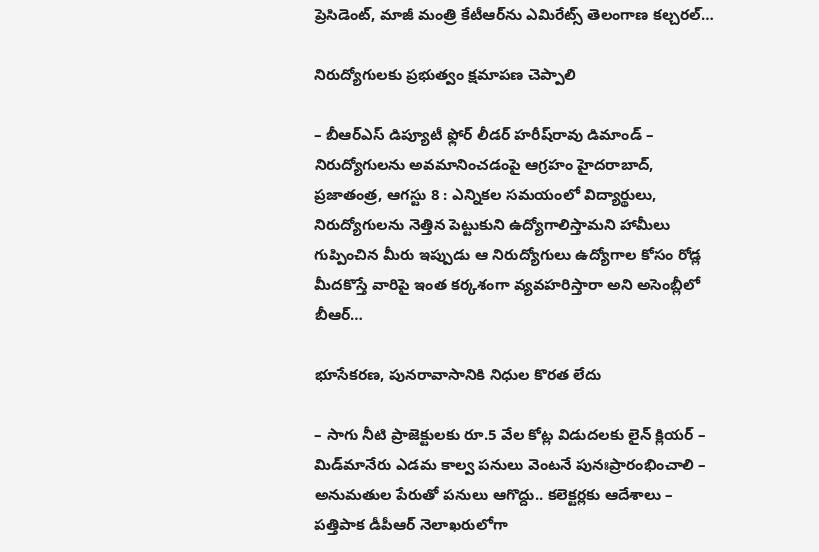ప్రెసిడెంట్, మాజీ మంత్రి కేటీఆర్‌ను ఎమిరేట్స్ తెలంగాణ కల్చరల్…

నిరుద్యోగులకు ప్రభుత్వం క్షమాపణ చెప్పాలి

– బీఆర్‌ఎస్ డిప్యూటీ ఫ్లోర్ లీడర్ హరీష్‌రావు డిమాండ్ – నిరుద్యోగులను అవమానించడంపై ఆగ్రహం హైదరాబాద్, ప్రజాతంత్ర, ఆగస్టు 8 : ఎన్నికల సమయంలో విద్యార్థులు, నిరుద్యోగులను నెత్తిన పెట్టుకుని ఉద్యోగాలిస్తామని హామీలు గుప్పించిన మీరు ఇప్పుడు ఆ నిరుద్యోగులు ఉద్యోగాల కోసం రోడ్ల మీదకొస్తే వారిపై ఇంత కర్కశంగా వ్యవహరిస్తారా అని అసెంబ్లీలో బీఆర్…

భూసేకరణ, పునరావాసానికి నిధుల కొరత లేదు

– సాగు నీటి ప్రాజెక్టులకు రూ.5 వేల కోట్ల విడుదలకు లైన్ క్లియర్ – మిడ్‌మానేరు ఎడమ కాల్వ పనులు వెంటనే పునఃప్రారంభించాలి – అనుమతుల పేరుతో పనులు ఆగొద్దు.. కలెక్టర్లకు ఆదేశాలు – పత్తిపాక డీపీఆర్ నెలాఖరులోగా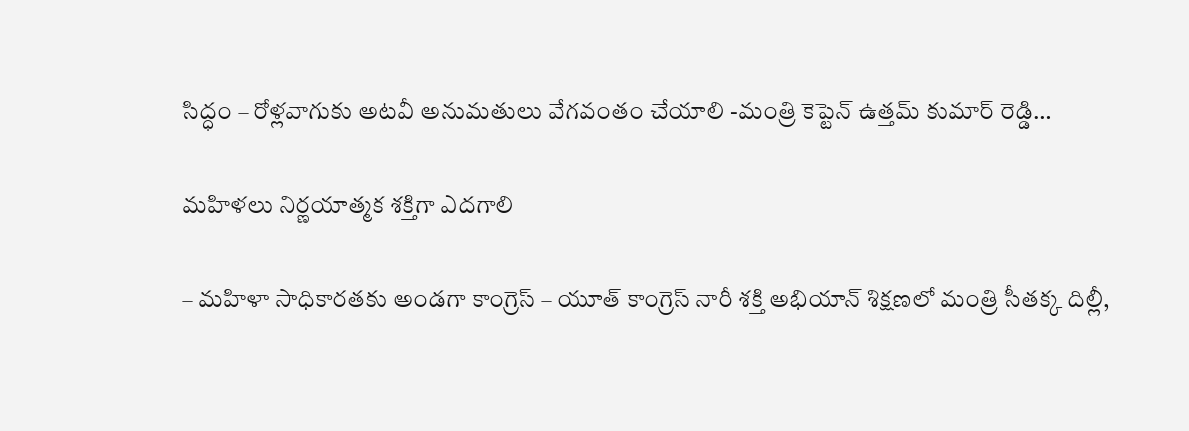సిద్ధం – రోళ్లవాగుకు అటవీ అనుమతులు వేగవంతం చేయాలి -మంత్రి కెప్టెన్ ఉత్తమ్ కుమార్ రెడ్డి…

మహిళలు నిర్ణయాత్మక శక్తిగా ఎదగాలి

– మహిళా సాధికారతకు అండగా కాంగ్రెస్ – యూత్ కాంగ్రెస్ నారీ శక్తి అభియాన్ శిక్షణలో మంత్రి సీతక్క దిల్లీ,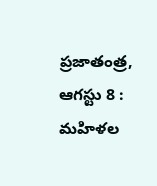ప్రజాతంత్ర, ఆగస్టు 8 : మహిళల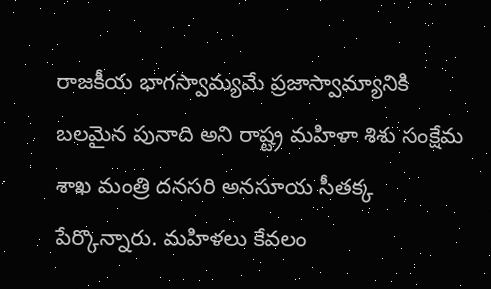రాజకీయ భాగస్వామ్యమే ప్రజాస్వామ్యానికి బలమైన పునాది అని రాష్ట్ర మహిళా శిశు సంక్షేమ శాఖ మంత్రి దనసరి అనసూయ సీతక్క పేర్కొన్నారు. మహిళలు కేవలం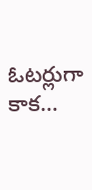ఓటర్లుగా కాక…